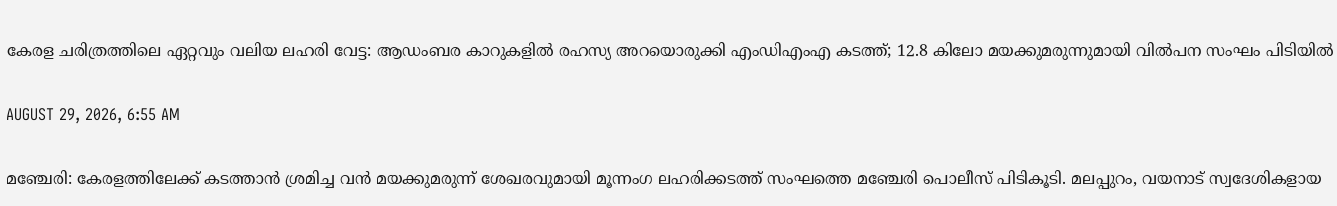കേരള ചരിത്രത്തിലെ ഏറ്റവും വലിയ ലഹരി വേട്ട: ആഡംബര കാറുകളില്‍ രഹസ്യ അറയൊരുക്കി എംഡിഎംഎ കടത്ത്; 12.8 കിലോ മയക്കുമരുന്നുമായി വില്‍പന സംഘം പിടിയില്‍

AUGUST 29, 2026, 6:55 AM

മഞ്ചേരി: കേരളത്തിലേക്ക് കടത്താന്‍ ശ്രമിച്ച വന്‍ മയക്കുമരുന്ന് ശേഖരവുമായി മൂന്നംഗ ലഹരിക്കടത്ത് സംഘത്തെ മഞ്ചേരി പൊലീസ് പിടികൂടി. മലപ്പുറം, വയനാട് സ്വദേശികളായ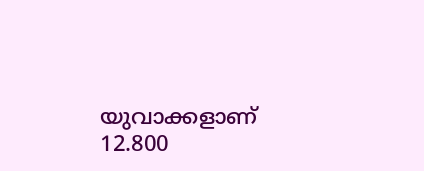യുവാക്കളാണ് 12.800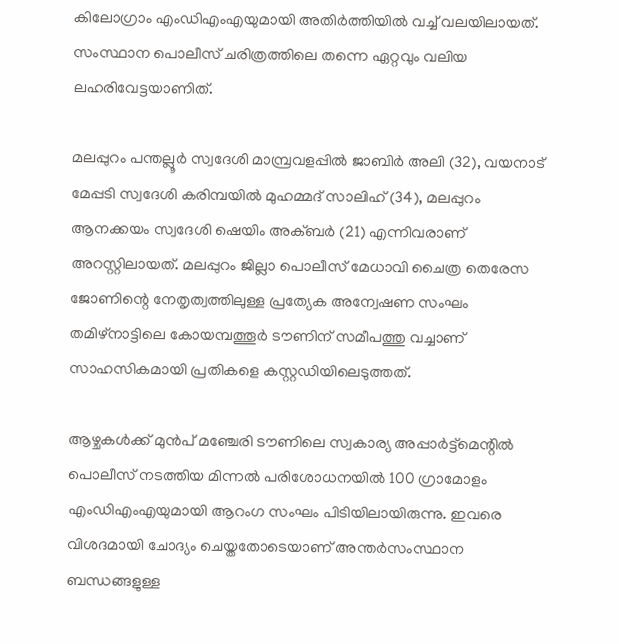കിലോഗ്രാം എംഡിഎംഎയുമായി അതിര്‍ത്തിയില്‍ വച്ച് വലയിലായത്. സംസ്ഥാന പൊലീസ് ചരിത്രത്തിലെ തന്നെ ഏറ്റവും വലിയ ലഹരിവേട്ടയാണിത്.

മലപ്പുറം പന്തല്ലൂര്‍ സ്വദേശി മാമ്പ്രവളപ്പില്‍ ജാബിര്‍ അലി (32), വയനാട് മേപ്പടി സ്വദേശി കരിമ്പയില്‍ മുഹമ്മദ് സാലിഹ് (34), മലപ്പുറം ആനക്കയം സ്വദേശി ഷെയിം അക്ബര്‍ (21) എന്നിവരാണ് അറസ്റ്റിലായത്. മലപ്പുറം ജില്ലാ പൊലീസ് മേധാവി ചൈത്ര തെരേസ ജോണിന്റെ നേതൃത്വത്തിലുള്ള പ്രത്യേക അന്വേഷണ സംഘം തമിഴ്‌നാട്ടിലെ കോയമ്പത്തൂര്‍ ടൗണിന് സമീപത്തു വച്ചാണ് സാഹസികമായി പ്രതികളെ കസ്റ്റഡിയിലെടുത്തത്.

ആഴ്ചകള്‍ക്ക് മുന്‍പ് മഞ്ചേരി ടൗണിലെ സ്വകാര്യ അപ്പാര്‍ട്ട്‌മെന്റില്‍ പൊലീസ് നടത്തിയ മിന്നല്‍ പരിശോധനയില്‍ 100 ഗ്രാമോളം എംഡിഎംഎയുമായി ആറംഗ സംഘം പിടിയിലായിരുന്നു. ഇവരെ വിശദമായി ചോദ്യം ചെയ്തതോടെയാണ് അന്തര്‍സംസ്ഥാന ബന്ധങ്ങളുള്ള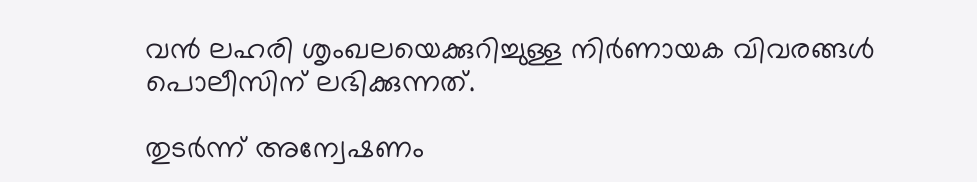വന്‍ ലഹരി ശൃംഖലയെക്കുറിച്ചുള്ള നിര്‍ണായക വിവരങ്ങള്‍ പൊലീസിന് ലഭിക്കുന്നത്.

തുടര്‍ന്ന് അന്വേഷണം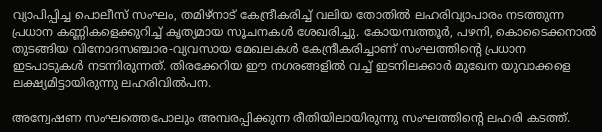വ്യാപിപ്പിച്ച പൊലീസ് സംഘം, തമിഴ്‌നാട് കേന്ദ്രീകരിച്ച് വലിയ തോതില്‍ ലഹരിവ്യാപാരം നടത്തുന്ന പ്രധാന കണ്ണികളെക്കുറിച്ച് കൃത്യമായ സൂചനകള്‍ ശേഖരിച്ചു. കോയമ്പത്തൂര്‍, പഴനി, കൊടൈക്കനാല്‍ തുടങ്ങിയ വിനോദസഞ്ചാര-വ്യവസായ മേഖലകള്‍ കേന്ദ്രീകരിച്ചാണ് സംഘത്തിന്റെ പ്രധാന ഇടപാടുകള്‍ നടന്നിരുന്നത്. തിരക്കേറിയ ഈ നഗരങ്ങളില്‍ വച്ച് ഇടനിലക്കാര്‍ മുഖേന യുവാക്കളെ ലക്ഷ്യമിട്ടായിരുന്നു ലഹരിവില്‍പന.

അന്വേഷണ സംഘത്തെപോലും അമ്പരപ്പിക്കുന്ന രീതിയിലായിരുന്നു സംഘത്തിന്റെ ലഹരി കടത്ത്.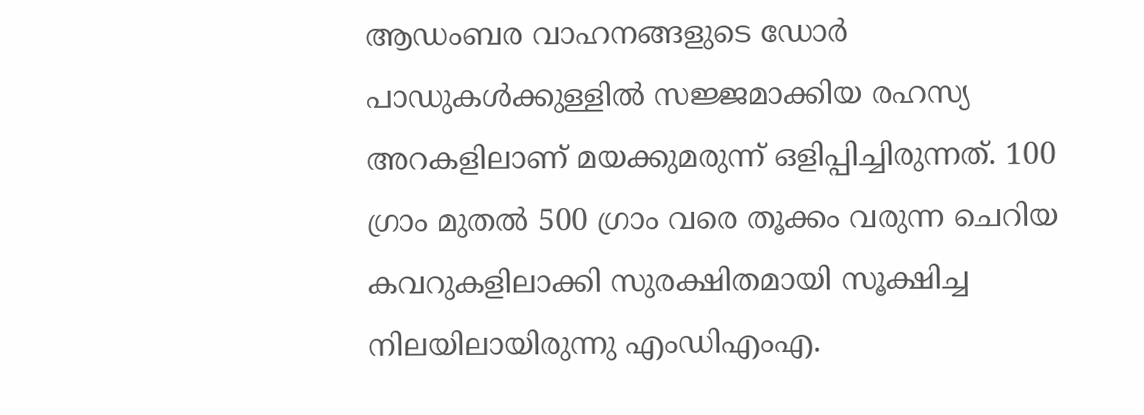ആഡംബര വാഹനങ്ങളുടെ ഡോര്‍ പാഡുകള്‍ക്കുള്ളില്‍ സജ്ജമാക്കിയ രഹസ്യ അറകളിലാണ് മയക്കുമരുന്ന് ഒളിപ്പിച്ചിരുന്നത്. 100 ഗ്രാം മുതല്‍ 500 ഗ്രാം വരെ തൂക്കം വരുന്ന ചെറിയ കവറുകളിലാക്കി സുരക്ഷിതമായി സൂക്ഷിച്ച നിലയിലായിരുന്നു എംഡിഎംഎ.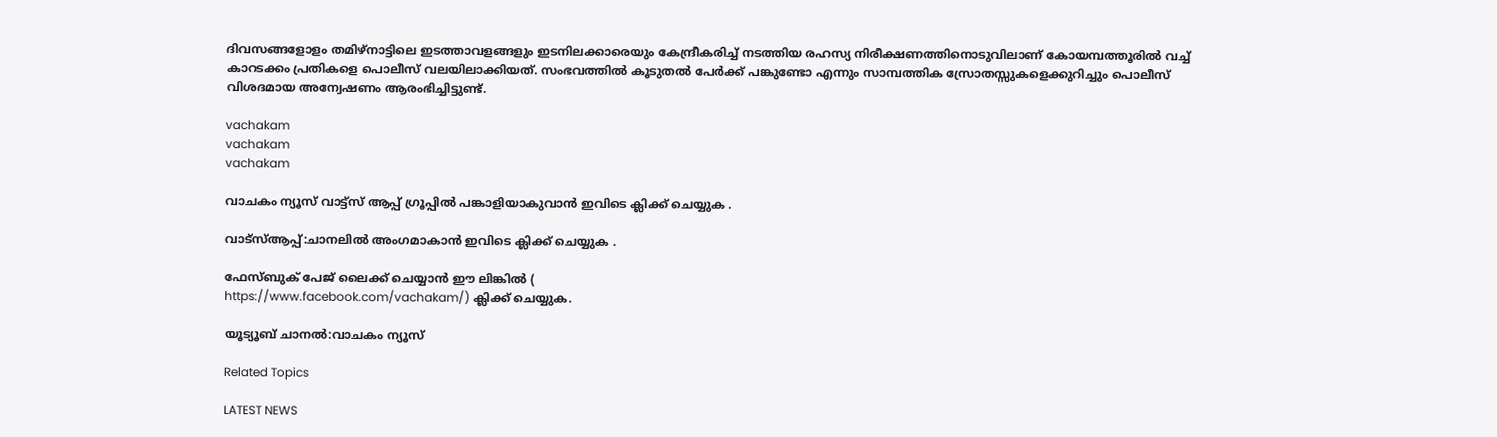ദിവസങ്ങളോളം തമിഴ്‌നാട്ടിലെ ഇടത്താവളങ്ങളും ഇടനിലക്കാരെയും കേന്ദ്രീകരിച്ച് നടത്തിയ രഹസ്യ നിരീക്ഷണത്തിനൊടുവിലാണ് കോയമ്പത്തൂരില്‍ വച്ച് കാറടക്കം പ്രതികളെ പൊലീസ് വലയിലാക്കിയത്. സംഭവത്തില്‍ കൂടുതല്‍ പേര്‍ക്ക് പങ്കുണ്ടോ എന്നും സാമ്പത്തിക സ്രോതസ്സുകളെക്കുറിച്ചും പൊലീസ് വിശദമായ അന്വേഷണം ആരംഭിച്ചിട്ടുണ്ട്.

vachakam
vachakam
vachakam

വാചകം ന്യൂസ് വാട്ട്സ് ആപ്പ് ഗ്രൂപ്പിൽ പങ്കാളിയാകുവാൻ ഇവിടെ ക്ലിക്ക് ചെയ്യുക .

വാട്സ്ആപ്പ്:ചാനലിൽ അംഗമാകാൻ ഇവിടെ ക്ലിക്ക് ചെയ്യുക .

ഫേസ്ബുക് പേജ് ലൈക്ക് ചെയ്യാൻ ഈ ലിങ്കിൽ (
https://www.facebook.com/vachakam/) ക്ലിക്ക് ചെയ്യുക.

യൂട്യൂബ് ചാനൽ:വാചകം ന്യൂസ്

Related Topics

LATEST NEWS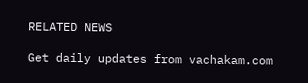RELATED NEWS

Get daily updates from vachakam.com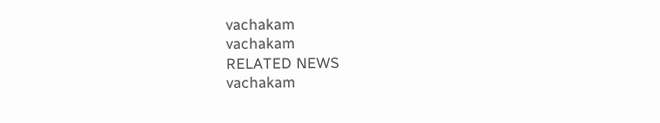vachakam
vachakam
RELATED NEWS
vachakam